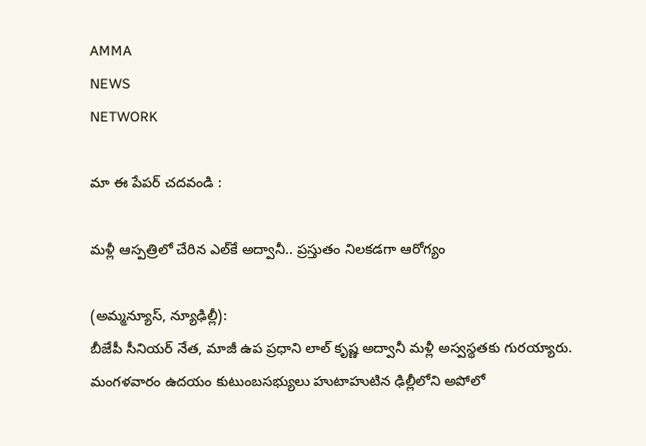AMMA
NEWS
NETWORK

మా ఈ పేపర్ చదవండి :

మళ్లీ ఆస్పత్రిలో చేరిన ఎల్‌కే అద్వానీ.. ప్రస్తుతం నిలకడగా ఆరోగ్యం

(అమ్మన్యూస్, న్యూఢిల్లీ):
బీజేపీ సీనియర్‌ నేత, మాజీ ఉప ప్రధాని లాల్‌ కృష్ణ అద్వానీ మళ్లీ అస్వస్థతకు గురయ్యారు. మంగళవారం ఉదయం కుటుంబసభ్యులు హుటాహుటిన ఢిల్లీలోని అపోలో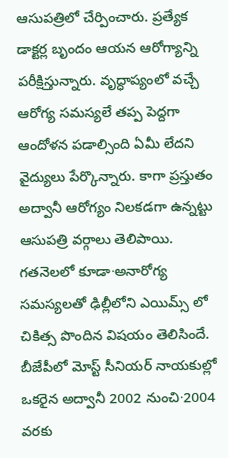ఆసుపత్రిలో చేర్పించారు. ప్రత్యేక డాక్టర్ల బృందం ఆయన ఆరోగ్యాన్ని పరీక్షిస్తున్నారు. వృద్ధాప్యంలో వచ్చే ఆరోగ్య సమస్యలే తప్ప పెద్దగా ఆందోళన పడాల్సింది ఏమీ లేదని వైద్యులు పేర్కొన్నారు. కాగా ప్రస్తుతం అద్వానీ ఆరోగ్యం నిలకడగా ఉన్నట్టు ఆసుపత్రి వర్గాలు తెలిపాయి. గతనెలలో కూడా∙అనారోగ్య సమస్యలతో ఢిల్లీలోని ఎయిమ్స్‌ లో చికిత్స పొందిన విషయం తెలిసిందే. బీజేపీలో మోస్ట్‌ సీనియర్‌ నాయకుల్లో ఒకరైన అద్వానీ 2002 నుంచి∙2004 వరకు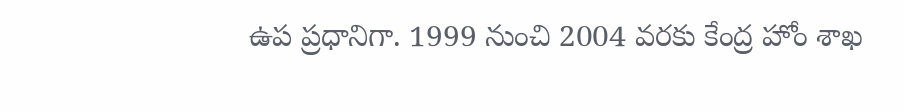ఉప ప్రధానిగా. 1999 నుంచి 2004 వరకు కేంద్ర హోం శాఖ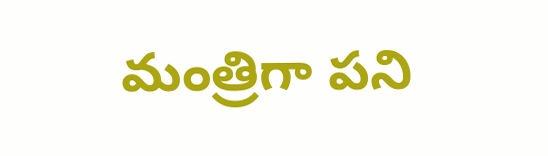మంత్రిగా పని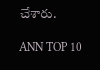చేశారు.

ANN TOP 10